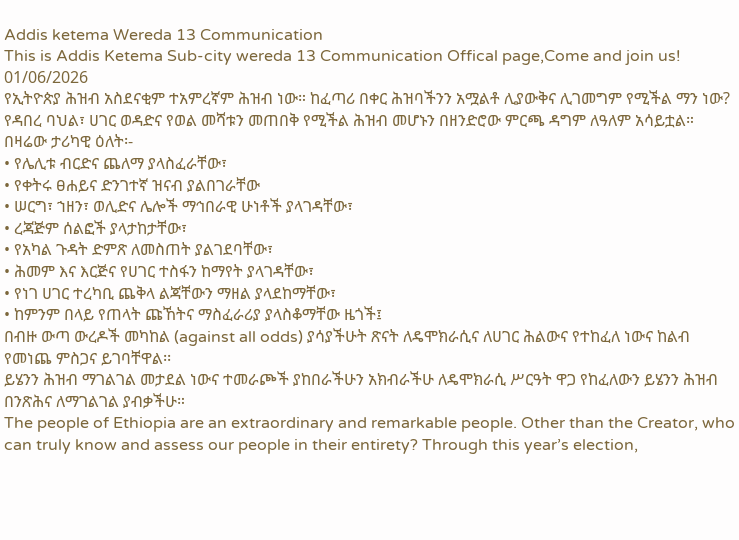Addis ketema Wereda 13 Communication
This is Addis Ketema Sub-city wereda 13 Communication Offical page,Come and join us!
01/06/2026
የኢትዮጵያ ሕዝብ አስደናቂም ተአምረኛም ሕዝብ ነው። ከፈጣሪ በቀር ሕዝባችንን አሟልቶ ሊያውቅና ሊገመግም የሚችል ማን ነው? የዳበረ ባህል፣ ሀገር ወዳድና የወል መሻቱን መጠበቅ የሚችል ሕዝብ መሆኑን በዘንድሮው ምርጫ ዳግም ለዓለም አሳይቷል። በዛሬው ታሪካዊ ዕለት፡-
• የሌሊቱ ብርድና ጨለማ ያላስፈራቸው፣
• የቀትሩ ፀሐይና ድንገተኛ ዝናብ ያልበገራቸው
• ሠርግ፣ ኀዘን፣ ወሊድና ሌሎች ማኅበራዊ ሁነቶች ያላገዳቸው፣
• ረጃጅም ሰልፎች ያላታከታቸው፣
• የአካል ጉዳት ድምጽ ለመስጠት ያልገደባቸው፣
• ሕመም እና እርጅና የሀገር ተስፋን ከማየት ያላገዳቸው፣
• የነገ ሀገር ተረካቢ ጨቅላ ልጃቸውን ማዘል ያላደከማቸው፣
• ከምንም በላይ የጠላት ጩኸትና ማስፈራሪያ ያላስቆማቸው ዜጎች፤
በብዙ ውጣ ውረዶች መካከል (against all odds) ያሳያችሁት ጽናት ለዴሞክራሲና ለሀገር ሕልውና የተከፈለ ነውና ከልብ የመነጨ ምስጋና ይገባቸዋል፡፡
ይሄንን ሕዝብ ማገልገል መታደል ነውና ተመራጮች ያከበራችሁን አክብራችሁ ለዴሞክራሲ ሥርዓት ዋጋ የከፈለውን ይሄንን ሕዝብ በንጽሕና ለማገልገል ያብቃችሁ።
The people of Ethiopia are an extraordinary and remarkable people. Other than the Creator, who can truly know and assess our people in their entirety? Through this year’s election,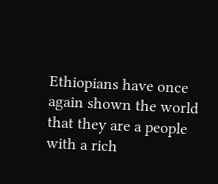Ethiopians have once again shown the world that they are a people with a rich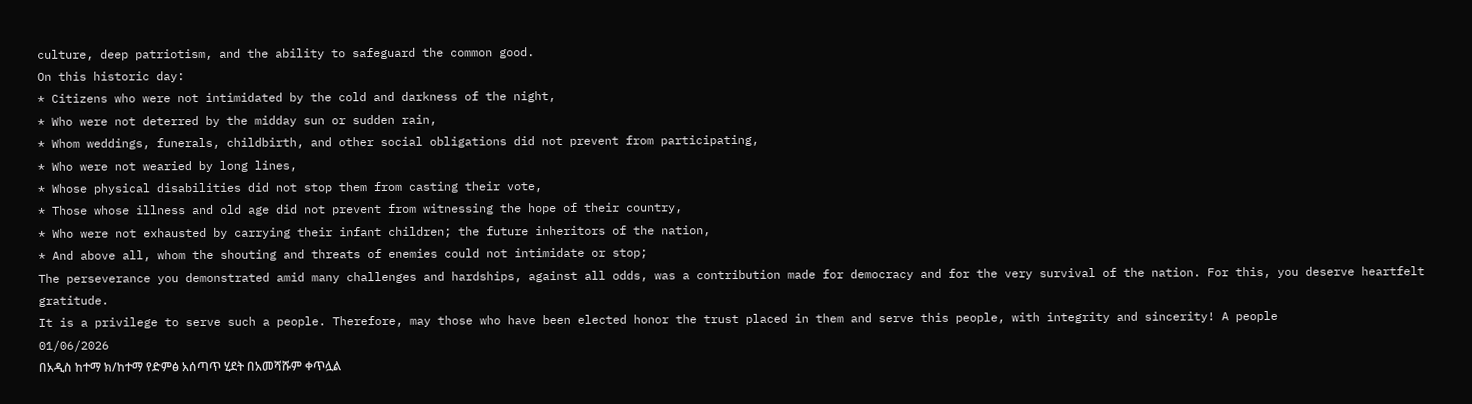culture, deep patriotism, and the ability to safeguard the common good.
On this historic day:
* Citizens who were not intimidated by the cold and darkness of the night,
* Who were not deterred by the midday sun or sudden rain,
* Whom weddings, funerals, childbirth, and other social obligations did not prevent from participating,
* Who were not wearied by long lines,
* Whose physical disabilities did not stop them from casting their vote,
* Those whose illness and old age did not prevent from witnessing the hope of their country,
* Who were not exhausted by carrying their infant children; the future inheritors of the nation,
* And above all, whom the shouting and threats of enemies could not intimidate or stop;
The perseverance you demonstrated amid many challenges and hardships, against all odds, was a contribution made for democracy and for the very survival of the nation. For this, you deserve heartfelt gratitude.
It is a privilege to serve such a people. Therefore, may those who have been elected honor the trust placed in them and serve this people, with integrity and sincerity! A people
01/06/2026
በአዲስ ከተማ ክ/ከተማ የድምፅ አሰጣጥ ሂደት በአመሻሹም ቀጥሏል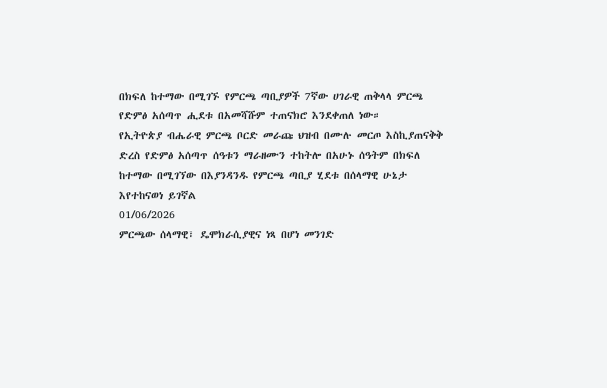በክፍለ ከተማው በሚገኙ የምርጫ ጣቢያዎች 7ኛው ሀገራዊ ጠቅላላ ምርጫ የድምፅ አሰጣጥ ሒደቱ በአመሻሹም ተጠናክሮ እንደቀጠለ ነው።
የኢትዮጵያ ብሔራዊ ምርጫ ቦርድ መራጩ ህዝብ በሙሉ መርጦ እስኪያጠናቅቅ ድረስ የድምፅ አሰጣጥ ሰዓቱን ማራዘሙን ተከትሎ በአሁኑ ሰዓትም በክፍለ ከተማው በሚገኘው በእያንዳንዱ የምርጫ ጣቢያ ሂደቱ በሰላማዊ ሁኔታ እየተከናወነ ይገኛል
01/06/2026
ምርጫው ሰላማዊ፣ ዴሞክራሲያዊና ነጻ በሆነ መንገድ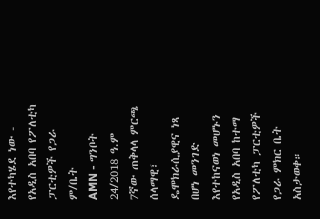እየተካሄደ ነው - የአዲስ አበባ የፖለቲካ ፓርቲዎች የጋራ ም/ቤት
AMN - ግንቦት 24/2018 ዓ.ም
7ኛው ጠቅላላ ምርጫ ሰላማዊ፣ ዴሞክራሲያዊና ነጻ በሆነ መንገድ እየተከናወነ መሆኑን የአዲስ አበባ ከተማ የፖለቲካ ፓርቲዎች የጋራ ምክር ቤት አስታወቀ።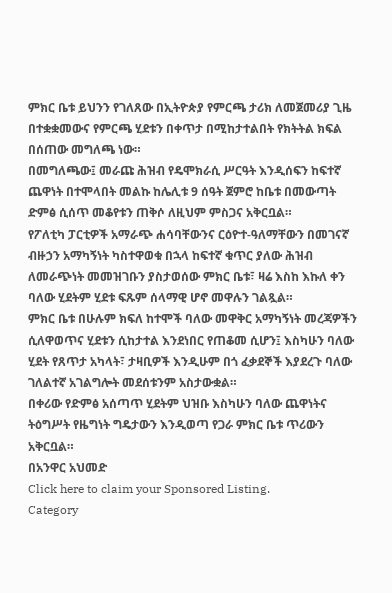ምክር ቤቱ ይህንን የገለጸው በኢትዮጵያ የምርጫ ታሪክ ለመጀመሪያ ጊዜ በተቋቋመውና የምርጫ ሂደቱን በቀጥታ በሚከታተልበት የክትትል ክፍል በሰጠው መግለጫ ነው።
በመግለጫው፤ መራጩ ሕዝብ የዴሞክራሲ ሥርዓት እንዲሰፍን ከፍተኛ ጨዋነት በተሞላበት መልኩ ከሌሊቱ 9 ሰዓት ጀምሮ ከቤቱ በመውጣት ድምፅ ሲሰጥ መቆየቱን ጠቅሶ ለዚህም ምስጋና አቅርቧል።
የፖለቲካ ፓርቲዎች አማራጭ ሐሳባቸውንና ርዕዮተ-ዓለማቸውን በመገናኛ ብዙኃን አማካኝነት ካስተዋወቁ በኋላ ከፍተኛ ቁጥር ያለው ሕዝብ ለመራጭነት መመዝገቡን ያስታወሰው ምክር ቤቱ፣ ዛሬ እስከ እኩለ ቀን ባለው ሂደትም ሂደቱ ፍጹም ሰላማዊ ሆኖ መዋሉን ገልጿል።
ምክር ቤቱ በሁሉም ክፍለ ከተሞች ባለው መዋቅር አማካኝነት መረጃዎችን ሲለዋወጥና ሂደቱን ሲከታተል እንደነበር የጠቆመ ሲሆን፤ እስካሁን ባለው ሂደት የጸጥታ አካላት፣ ታዛቢዎች እንዲሁም በጎ ፈቃደኞች እያደረጉ ባለው ገለልተኛ አገልግሎት መደሰቱንም አስታውቋል።
በቀሪው የድምፅ አሰጣጥ ሂደትም ህዝቡ እስካሁን ባለው ጨዋነትና ትዕግሥት የዜግነት ግዴታውን እንዲወጣ የጋራ ምክር ቤቱ ጥሪውን አቅርቧል።
በአንዋር አህመድ
Click here to claim your Sponsored Listing.
Category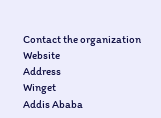Contact the organization
Website
Address
Winget
Addis Ababa